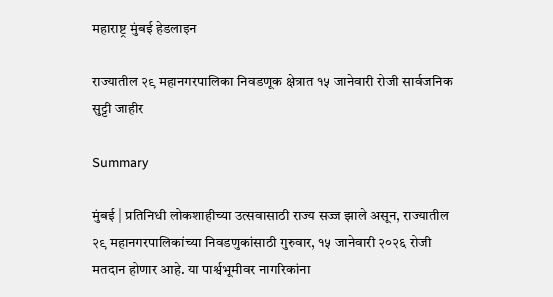महाराष्ट्र मुंबई हेडलाइन

राज्यातील २९ महानगरपालिका निवडणूक क्षेत्रात १५ जानेवारी रोजी सार्वजनिक सुट्टी जाहीर

Summary

मुंबई | प्रतिनिधी लोकशाहीच्या उत्सवासाठी राज्य सज्ज झाले असून, राज्यातील २९ महानगरपालिकांच्या निवडणुकांसाठी गुरुवार, १५ जानेवारी २०२६ रोजी मतदान होणार आहे. या पार्श्वभूमीवर नागरिकांना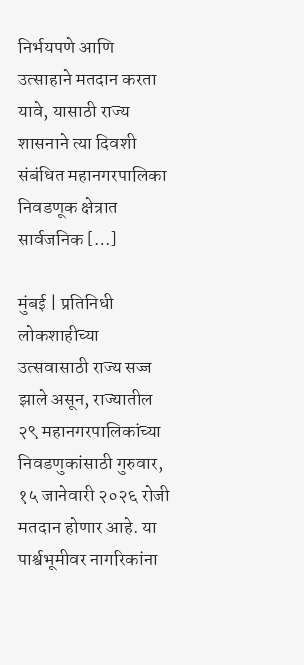निर्भयपणे आणि उत्साहाने मतदान करता यावे, यासाठी राज्य शासनाने त्या दिवशी संबंधित महानगरपालिका निवडणूक क्षेत्रात सार्वजनिक […]

मुंबई | प्रतिनिधी
लोकशाहीच्या उत्सवासाठी राज्य सज्ज झाले असून, राज्यातील २९ महानगरपालिकांच्या निवडणुकांसाठी गुरुवार, १५ जानेवारी २०२६ रोजी मतदान होणार आहे. या पार्श्वभूमीवर नागरिकांना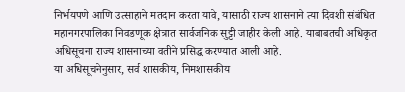निर्भयपणे आणि उत्साहाने मतदान करता यावे, यासाठी राज्य शासनाने त्या दिवशी संबंधित महानगरपालिका निवडणूक क्षेत्रात सार्वजनिक सुट्टी जाहीर केली आहे. याबाबतची अधिकृत अधिसूचना राज्य शासनाच्या वतीने प्रसिद्ध करण्यात आली आहे.
या अधिसूचनेनुसार, सर्व शासकीय, निमशासकीय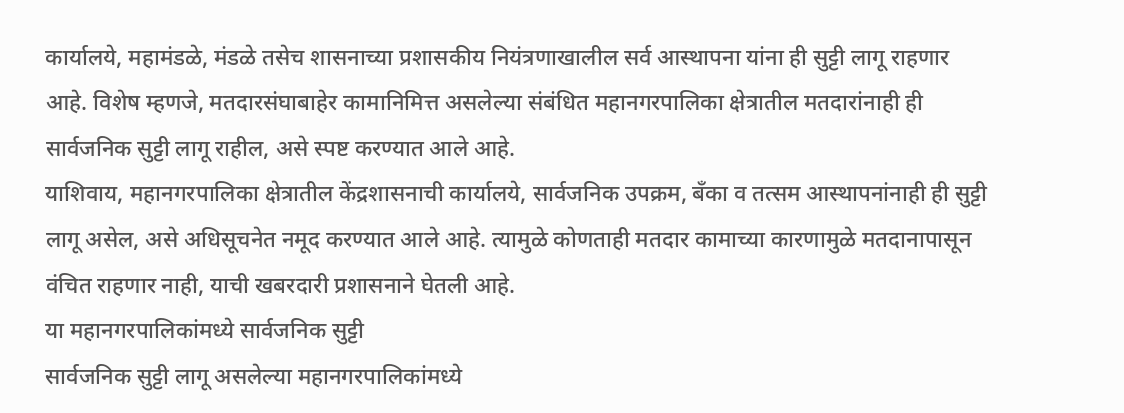कार्यालये, महामंडळे, मंडळे तसेच शासनाच्या प्रशासकीय नियंत्रणाखालील सर्व आस्थापना यांना ही सुट्टी लागू राहणार आहे. विशेष म्हणजे, मतदारसंघाबाहेर कामानिमित्त असलेल्या संबंधित महानगरपालिका क्षेत्रातील मतदारांनाही ही सार्वजनिक सुट्टी लागू राहील, असे स्पष्ट करण्यात आले आहे.
याशिवाय, महानगरपालिका क्षेत्रातील केंद्रशासनाची कार्यालये, सार्वजनिक उपक्रम, बँका व तत्सम आस्थापनांनाही ही सुट्टी लागू असेल, असे अधिसूचनेत नमूद करण्यात आले आहे. त्यामुळे कोणताही मतदार कामाच्या कारणामुळे मतदानापासून वंचित राहणार नाही, याची खबरदारी प्रशासनाने घेतली आहे.
या महानगरपालिकांमध्ये सार्वजनिक सुट्टी
सार्वजनिक सुट्टी लागू असलेल्या महानगरपालिकांमध्ये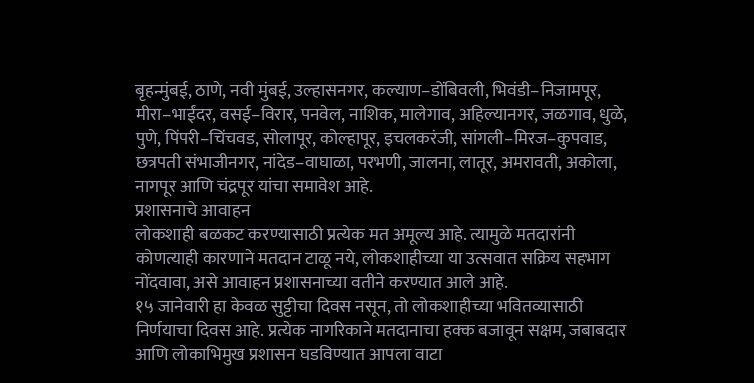बृहन्मुंबई, ठाणे, नवी मुंबई, उल्हासनगर, कल्याण–डोंबिवली, भिवंडी–निजामपूर, मीरा–भाईंदर, वसई–विरार, पनवेल, नाशिक, मालेगाव, अहिल्यानगर, जळगाव, धुळे, पुणे, पिंपरी–चिंचवड, सोलापूर, कोल्हापूर, इचलकरंजी, सांगली–मिरज–कुपवाड, छत्रपती संभाजीनगर, नांदेड–वाघाळा, परभणी, जालना, लातूर, अमरावती, अकोला, नागपूर आणि चंद्रपूर यांचा समावेश आहे.
प्रशासनाचे आवाहन
लोकशाही बळकट करण्यासाठी प्रत्येक मत अमूल्य आहे. त्यामुळे मतदारांनी कोणत्याही कारणाने मतदान टाळू नये, लोकशाहीच्या या उत्सवात सक्रिय सहभाग नोंदवावा, असे आवाहन प्रशासनाच्या वतीने करण्यात आले आहे.
१५ जानेवारी हा केवळ सुट्टीचा दिवस नसून, तो लोकशाहीच्या भवितव्यासाठी निर्णयाचा दिवस आहे. प्रत्येक नागरिकाने मतदानाचा हक्क बजावून सक्षम, जबाबदार आणि लोकाभिमुख प्रशासन घडविण्यात आपला वाटा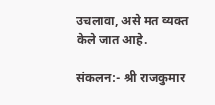उचलावा, असे मत व्यक्त केले जात आहे.

संकलन:- श्री राजकुमार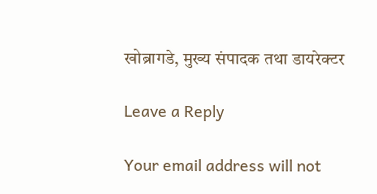खोब्रागडे, मुख्य संपादक तथा डायरेक्टर

Leave a Reply

Your email address will not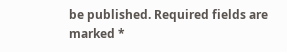be published. Required fields are marked *